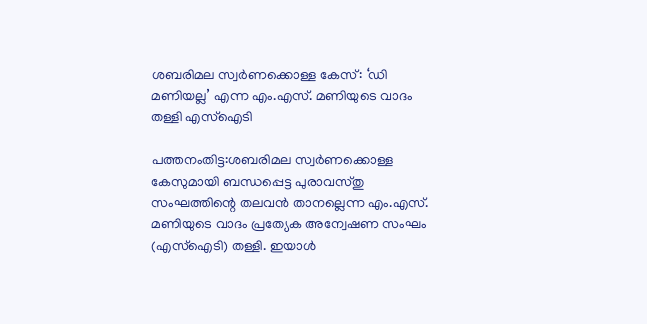ശബരിമല സ്വർണക്കൊള്ള കേസ്: ‘ഡി മണിയല്ല’ എന്ന എം.എസ്. മണിയുടെ വാദം തള്ളി എസ്‌ഐടി

പത്തനംതിട്ട:ശബരിമല സ്വർണക്കൊള്ള കേസുമായി ബന്ധപ്പെട്ട പുരാവസ്തു സംഘത്തിന്റെ തലവൻ താനല്ലെന്ന എം.എസ്. മണിയുടെ വാദം പ്രത്യേക അന്വേഷണ സംഘം (എസ്‌ഐടി) തള്ളി. ഇയാൾ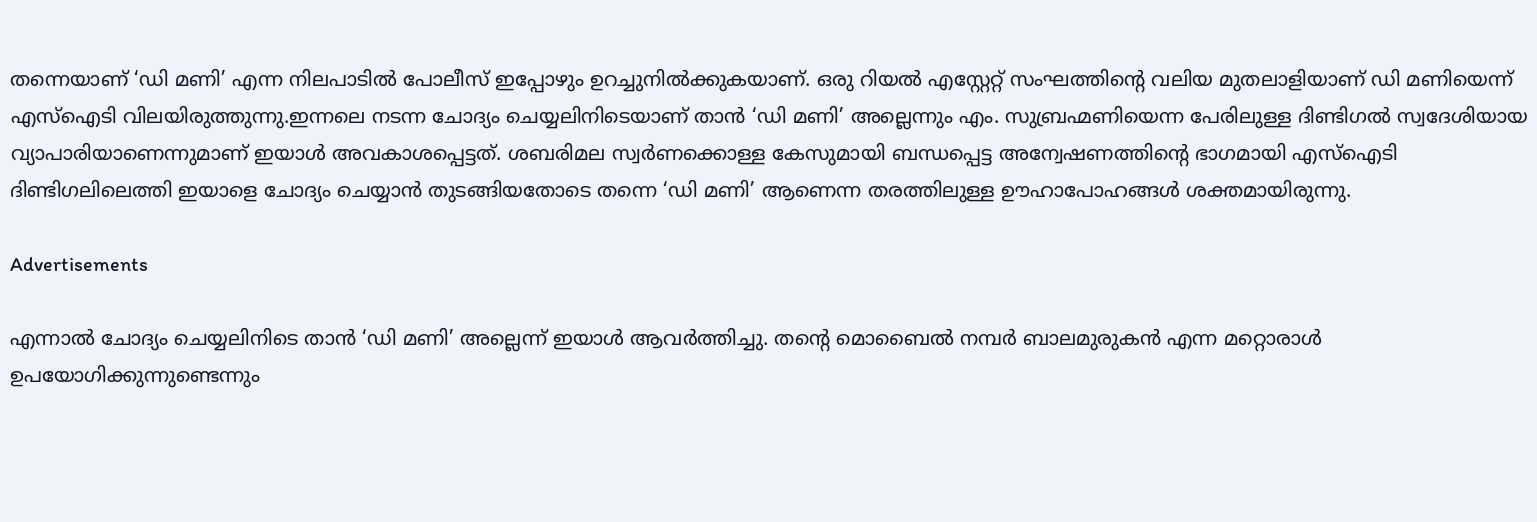തന്നെയാണ് ‘ഡി മണി’ എന്ന നിലപാടിൽ പോലീസ് ഇപ്പോഴും ഉറച്ചുനിൽക്കുകയാണ്. ഒരു റിയൽ എസ്റ്റേറ്റ് സംഘത്തിന്റെ വലിയ മുതലാളിയാണ് ഡി മണിയെന്ന് എസ്‌ഐടി വിലയിരുത്തുന്നു.ഇന്നലെ നടന്ന ചോദ്യം ചെയ്യലിനിടെയാണ് താൻ ‘ഡി മണി’ അല്ലെന്നും എം. സുബ്രഹ്മണിയെന്ന പേരിലുള്ള ദിണ്ടിഗൽ സ്വദേശിയായ വ്യാപാരിയാണെന്നുമാണ് ഇയാൾ അവകാശപ്പെട്ടത്. ശബരിമല സ്വർണക്കൊള്ള കേസുമായി ബന്ധപ്പെട്ട അന്വേഷണത്തിന്റെ ഭാഗമായി എസ്‌ഐടി ദിണ്ടിഗലിലെത്തി ഇയാളെ ചോദ്യം ചെയ്യാൻ തുടങ്ങിയതോടെ തന്നെ ‘ഡി മണി’ ആണെന്ന തരത്തിലുള്ള ഊഹാപോഹങ്ങൾ ശക്തമായിരുന്നു.

Advertisements

എന്നാൽ ചോദ്യം ചെയ്യലിനിടെ താൻ ‘ഡി മണി’ അല്ലെന്ന് ഇയാൾ ആവർത്തിച്ചു. തന്റെ മൊബൈൽ നമ്പർ ബാലമുരുകൻ എന്ന മറ്റൊരാൾ ഉപയോഗിക്കുന്നുണ്ടെന്നും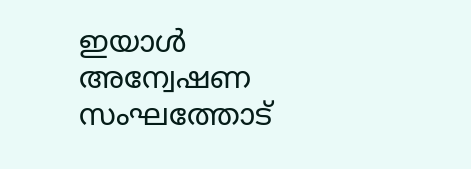ഇയാൾ അന്വേഷണ സംഘത്തോട്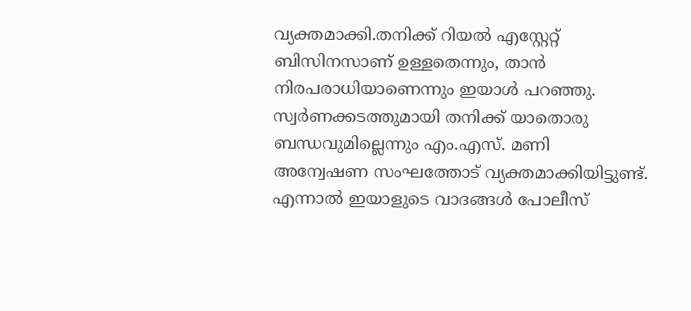വ്യക്തമാക്കി.തനിക്ക് റിയൽ എസ്റ്റേറ്റ് ബിസിനസാണ് ഉള്ളതെന്നും, താൻ നിരപരാധിയാണെന്നും ഇയാൾ പറഞ്ഞു. സ്വർണക്കടത്തുമായി തനിക്ക് യാതൊരു ബന്ധവുമില്ലെന്നും എം.എസ്. മണി അന്വേഷണ സംഘത്തോട് വ്യക്തമാക്കിയിട്ടുണ്ട്. എന്നാൽ ഇയാളുടെ വാദങ്ങൾ പോലീസ്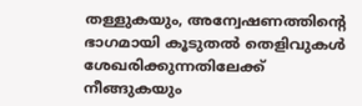തള്ളുകയും, അന്വേഷണത്തിന്റെ ഭാഗമായി കൂടുതൽ തെളിവുകൾ ശേഖരിക്കുന്നതിലേക്ക് നീങ്ങുകയും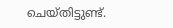ചെയ്തിട്ടുണ്ട്.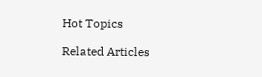Hot Topics

Related Articles